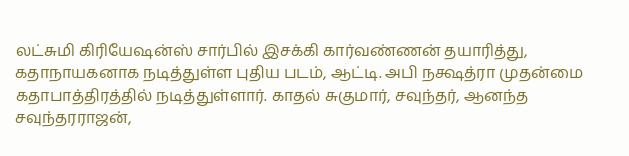லட்சுமி கிரியேஷன்ஸ் சார்பில் இசக்கி கார்வண்ணன் தயாரித்து, கதாநாயகனாக நடித்துள்ள புதிய படம், ஆட்டி. அபி நக்ஷத்ரா முதன்மை கதாபாத்திரத்தில் நடித்துள்ளார். காதல் சுகுமார், சவுந்தர், ஆனந்த சவுந்தரராஜன்,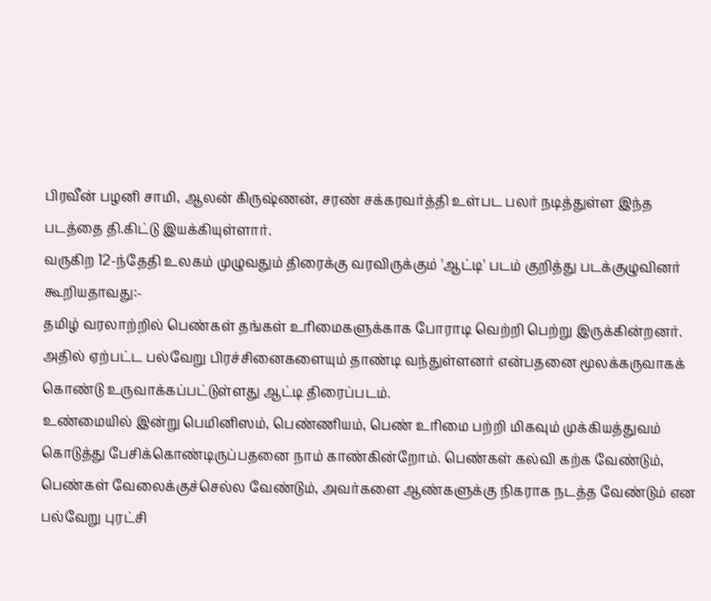பிரவீன் பழனி சாமி, ஆலன் கிருஷ்ணன், சரண் சக்கரவர்த்தி உள்பட பலர் நடித்துள்ள இந்த படத்தை தி.கிட்டு இயக்கியுள்ளார்.
வருகிற 12-ந்தேதி உலகம் முழுவதும் திரைக்கு வரவிருக்கும் 'ஆட்டி' படம் குறித்து படக்குழுவினர் கூறியதாவது:-
தமிழ் வரலாற்றில் பெண்கள் தங்கள் உரிமைகளுக்காக போராடி வெற்றி பெற்று இருக்கின்றனர். அதில் ஏற்பட்ட பல்வேறு பிரச்சினைகளையும் தாண்டி வந்துள்ளனர் என்பதனை மூலக்கருவாகக் கொண்டு உருவாக்கப்பட்டுள்ளது ஆட்டி திரைப்படம்.
உண்மையில் இன்று பெமினிஸம், பெண்ணியம், பெண் உரிமை பற்றி மிகவும் முக்கியத்துவம் கொடுத்து பேசிக்கொண்டிருப்பதனை நாம் காண்கின்றோம். பெண்கள் கல்வி கற்க வேண்டும், பெண்கள் வேலைக்குச்செல்ல வேண்டும், அவர்களை ஆண்களுக்கு நிகராக நடத்த வேண்டும் என பல்வேறு புரட்சி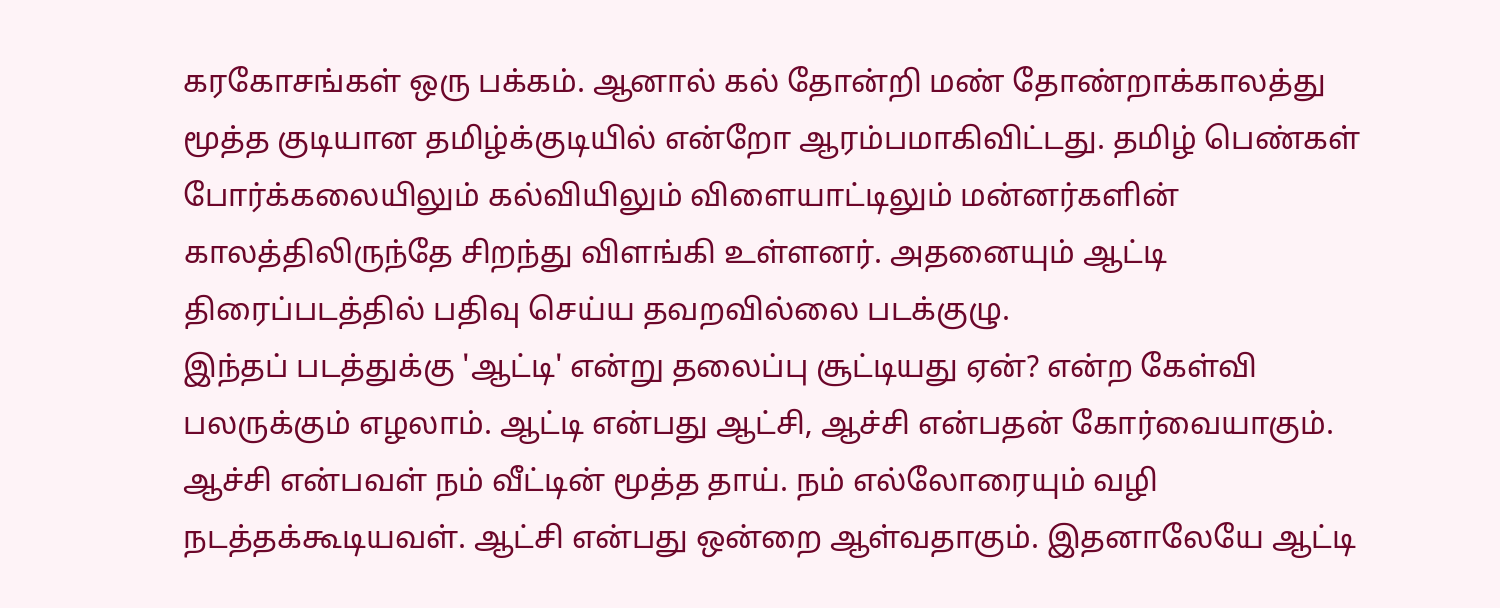கரகோசங்கள் ஒரு பக்கம். ஆனால் கல் தோன்றி மண் தோண்றாக்காலத்து மூத்த குடியான தமிழ்க்குடியில் என்றோ ஆரம்பமாகிவிட்டது. தமிழ் பெண்கள் போர்க்கலையிலும் கல்வியிலும் விளையாட்டிலும் மன்னர்களின் காலத்திலிருந்தே சிறந்து விளங்கி உள்ளனர். அதனையும் ஆட்டி திரைப்படத்தில் பதிவு செய்ய தவறவில்லை படக்குழு.
இந்தப் படத்துக்கு 'ஆட்டி' என்று தலைப்பு சூட்டியது ஏன்? என்ற கேள்வி பலருக்கும் எழலாம். ஆட்டி என்பது ஆட்சி, ஆச்சி என்பதன் கோர்வையாகும். ஆச்சி என்பவள் நம் வீட்டின் மூத்த தாய். நம் எல்லோரையும் வழி நடத்தக்கூடியவள். ஆட்சி என்பது ஒன்றை ஆள்வதாகும். இதனாலேயே ஆட்டி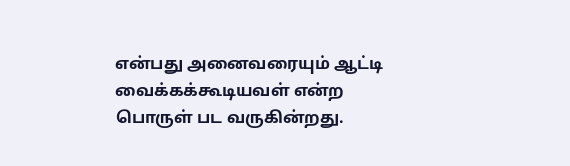என்பது அனைவரையும் ஆட்டி வைக்கக்கூடியவள் என்ற பொருள் பட வருகின்றது.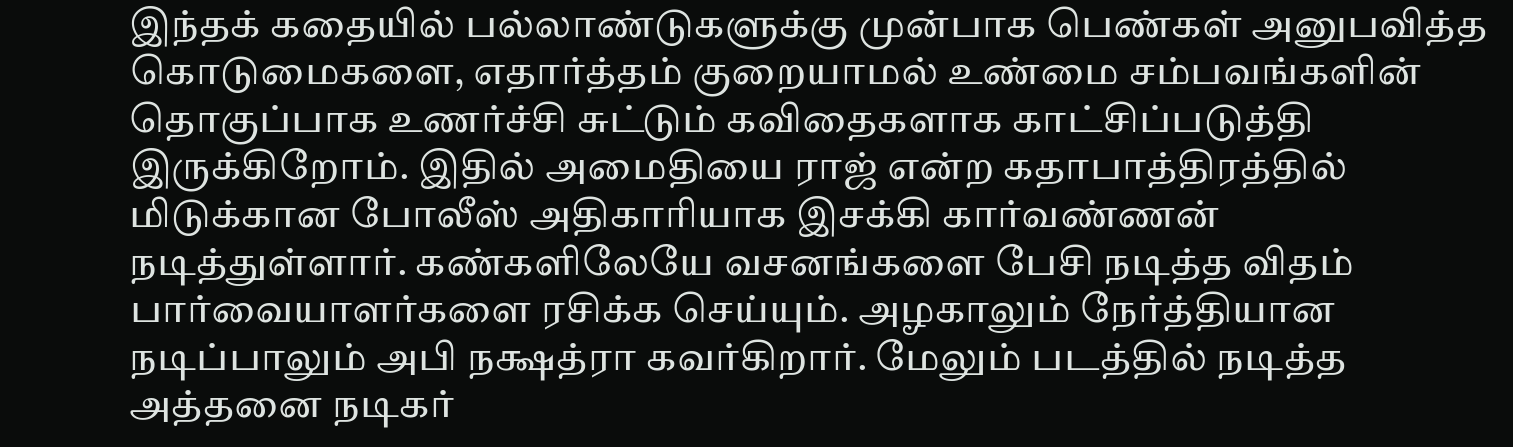இந்தக் கதையில் பல்லாண்டுகளுக்கு முன்பாக பெண்கள் அனுபவித்த கொடுமைகளை, எதார்த்தம் குறையாமல் உண்மை சம்பவங்களின் தொகுப்பாக உணர்ச்சி சுட்டும் கவிதைகளாக காட்சிப்படுத்தி இருக்கிறோம். இதில் அமைதியை ராஜ் என்ற கதாபாத்திரத்தில் மிடுக்கான போலீஸ் அதிகாரியாக இசக்கி கார்வண்ணன் நடித்துள்ளார். கண்களிலேயே வசனங்களை பேசி நடித்த விதம் பார்வையாளர்களை ரசிக்க செய்யும். அழகாலும் நேர்த்தியான நடிப்பாலும் அபி நக்ஷத்ரா கவர்கிறார். மேலும் படத்தில் நடித்த அத்தனை நடிகர்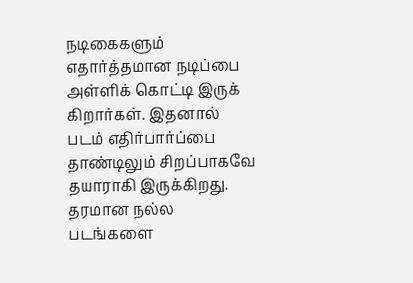நடிகைகளும் எதார்த்தமான நடிப்பை அள்ளிக் கொட்டி இருக் கிறார்கள். இதனால் படம் எதிர்பார்ப்பை தாண்டிலும் சிறப்பாகவே தயாராகி இருக்கிறது. தரமான நல்ல படங்களை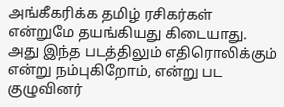அங்கீகரிக்க தமிழ் ரசிகர்கள் என்றுமே தயங்கியது கிடையாது. அது இந்த படத்திலும் எதிரொலிக்கும் என்று நம்புகிறோம், என்று பட குழுவினர்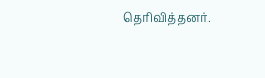தெரிவித்தனர்.